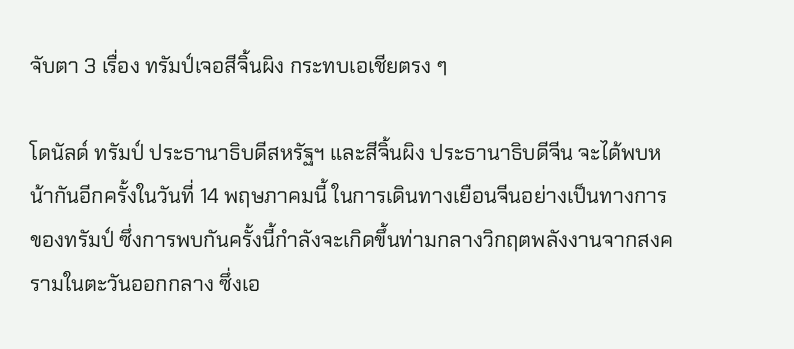จับตา 3 เรื่อง ทรัมป์เจอสีจิ้นผิง กระทบเอเชียตรง ๆ

โดนัลด์ ทรัมป์ ประธานาธิบดีสหรัฐฯ และสีจิ้นผิง ประธานาธิบดีจีน จะได้พบหน้ากันอีกครั้งในวันที่ 14 พฤษภาคมนี้ ในการเดินทางเยือนจีนอย่างเป็นทางการของทรัมป์ ซึ่งการพบกันครั้งนี้กำลังจะเกิดขึ้นท่ามกลางวิกฤตพลังงานจากสงครามในตะวันออกกลาง ซึ่งเอ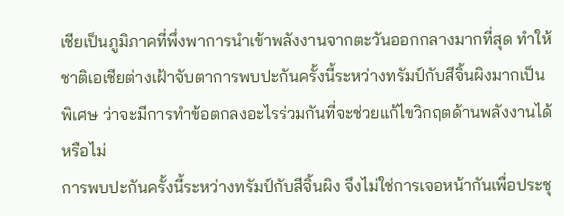เชียเป็นภูมิภาคที่พึ่งพาการนำเข้าพลังงานจากตะวันออกกลางมากที่สุด ทำให้ชาติเอเชียต่างเฝ้าจับตาการพบปะกันครั้งนี้ระหว่างทรัมป์กับสีจิ้นผิงมากเป็นพิเศษ ว่าจะมีการทำข้อตกลงอะไรร่วมกันที่จะช่วยแก้ไขวิกฤตด้านพลังงานได้หรือไม่
การพบปะกันครั้งนี้ระหว่างทรัมป์กับสีจิ้นผิง จึงไม่ใช่การเจอหน้ากันเพื่อประชุ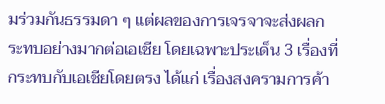มร่วมกันธรรมดา ๆ แต่ผลของการเจรจาจะส่งผลกระทบอย่างมากต่อเอเชีย โดยเฉพาะประเด็น 3 เรื่องที่กระทบกับเอเชียโดยตรง ได้แก่ เรื่องสงครามการค้า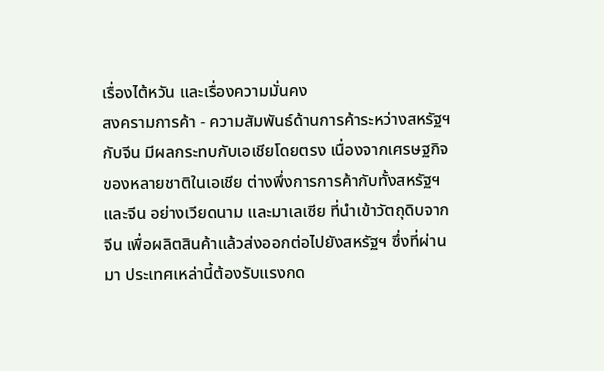เรื่องไต้หวัน และเรื่องความมั่นคง
สงครามการค้า - ความสัมพันธ์ด้านการค้าระหว่างสหรัฐฯ กับจีน มีผลกระทบกับเอเชียโดยตรง เนื่องจากเศรษฐกิจของหลายชาติในเอเชีย ต่างพึ่งการการค้ากับทั้งสหรัฐฯ และจีน อย่างเวียดนาม และมาเลเซีย ที่นำเข้าวัตถุดิบจากจีน เพื่อผลิตสินค้าแล้วส่งออกต่อไปยังสหรัฐฯ ซึ่งที่ผ่านมา ประเทศเหล่านี้ต้องรับแรงกด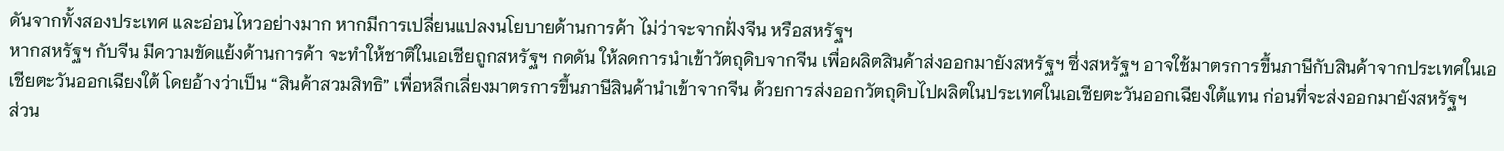ดันจากทั้งสองประเทศ และอ่อนไหวอย่างมาก หากมีการเปลี่ยนแปลงนโยบายด้านการค้า ไม่ว่าจะจากฝั่งจีน หรือสหรัฐฯ
หากสหรัฐฯ กับจีน มีความขัดแย้งด้านการค้า จะทำให้ชาติในเอเชียถูกสหรัฐฯ กดดัน ให้ลดการนำเข้าวัตถุดิบจากจีน เพื่อผลิตสินค้าส่งออกมายังสหรัฐฯ ซึ่งสหรัฐฯ อาจใช้มาตรการขึ้นภาษีกับสินค้าจากประเทศในเอเชียตะวันออกเฉียงใต้ โดยอ้างว่าเป็น “สินค้าสวมสิทธิ” เพื่อหลีกเลี่ยงมาตรการขึ้นภาษีสินค้านำเข้าจากจีน ด้วยการส่งออกวัตถุดิบไปผลิตในประเทศในเอเชียตะวันออกเฉียงใต้แทน ก่อนที่จะส่งออกมายังสหรัฐฯ
ส่วน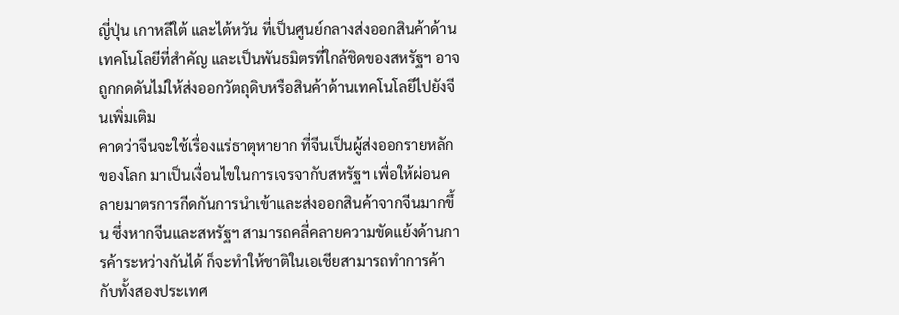ญี่ปุ่น เกาหลีใต้ และไต้หวัน ที่เป็นศูนย์กลางส่งออกสินค้าด้านเทคโนโลยีที่สำคัญ และเป็นพันธมิตรที่ใกล้ชิดของสหรัฐฯ อาจถูกกดดันไม่ให้ส่งออกวัตถุดิบหรือสินค้าด้านเทคโนโลยีไปยังจีนเพิ่มเติม
คาดว่าจีนจะใช้เรื่องแร่ธาตุหายาก ที่จีนเป็นผู้ส่งออกรายหลักของโลก มาเป็นเงื่อนไขในการเจรจากับสหรัฐฯ เพื่อให้ผ่อนคลายมาตรการกีดกันการนำเข้าและส่งออกสินค้าจากจีนมากขึ้น ซึ่งหากจีนและสหรัฐฯ สามารถคลี่คลายความขัดแย้งด้านการค้าระหว่างกันได้ ก็จะทำให้ชาติในเอเชียสามารถทำการค้ากับทั้งสองประเทศ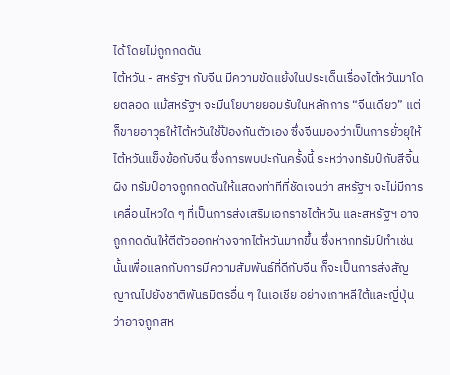ได้ โดยไม่ถูกกดดัน
ไต้หวัน - สหรัฐฯ กับจีน มีความขัดแย้งในประเด็นเรื่องไต้หวันมาโดยตลอด แม้สหรัฐฯ จะมีนโยบายยอมรับในหลักการ “จีนเดียว” แต่ก็ขายอาวุธให้ไต้หวันใช้ป้องกันตัวเอง ซึ่งจีนมองว่าเป็นการยั่วยุให้ไต้หวันแข็งข้อกับจีน ซึ่งการพบปะกันครั้งนี้ ระหว่างทรัมป์กับสีจิ้นผิง ทรัมป์อาจถูกกดดันให้แสดงท่าทีที่ชัดเจนว่า สหรัฐฯ จะไม่มีการเคลื่อนไหวใด ๆ ที่เป็นการส่งเสริมเอกราชไต้หวัน และสหรัฐฯ อาจถูกกดดันให้ตีตัวออกห่างจากไต้หวันมากขึ้น ซึ่งหากทรัมป์ทำเช่นนั้นเพื่อแลกกับการมีความสัมพันธ์ที่ดีกับจีน ก็จะเป็นการส่งสัญญาณไปยังชาติพันธมิตรอื่น ๆ ในเอเชีย อย่างเกาหลีใต้และญี่ปุ่น ว่าอาจถูกสห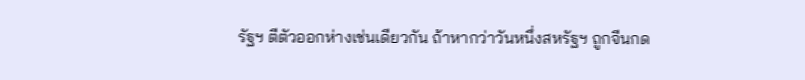รัฐฯ ตีตัวออกห่างเช่นเดียวกัน ถ้าหากว่าวันหนึ่งสหรัฐฯ ถูกจีนกด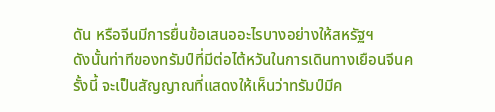ดัน หรือจีนมีการยื่นข้อเสนออะไรบางอย่างให้สหรัฐฯ
ดังนั้นท่าทีของทรัมป์ที่มีต่อไต้หวันในการเดินทางเยือนจีนครั้งนี้ จะเป็นสัญญาณที่แสดงให้เห็นว่าทรัมป์มีค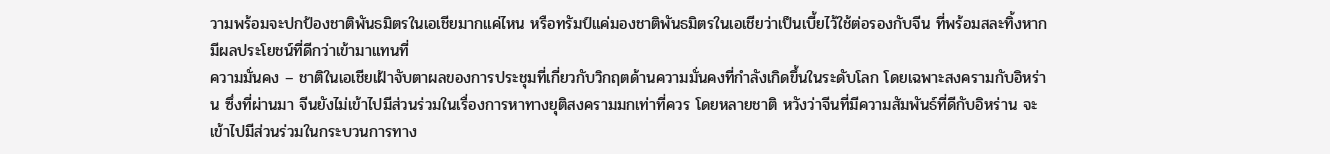วามพร้อมจะปกป้องชาติพันธมิตรในเอเชียมากแค่ไหน หรือทรัมป์แค่มองชาติพันธมิตรในเอเชียว่าเป็นเบี้ยไว้ใช้ต่อรองกับจีน ที่พร้อมสละทิ้งหากมีผลประโยชน์ที่ดีกว่าเข้ามาแทนที่
ความมั่นคง – ชาติในเอเชียเฝ้าจับตาผลของการประชุมที่เกี่ยวกับวิกฤตด้านความมั่นคงที่กำลังเกิดขึ้นในระดับโลก โดยเฉพาะสงครามกับอิหร่าน ซึ่งที่ผ่านมา จีนยังไม่เข้าไปมีส่วนร่วมในเรื่องการหาทางยุติสงครามมกเท่าที่ควร โดยหลายชาติ หวังว่าจีนที่มีความสัมพันธ์ที่ดีกับอิหร่าน จะเข้าไปมีส่วนร่วมในกระบวนการทาง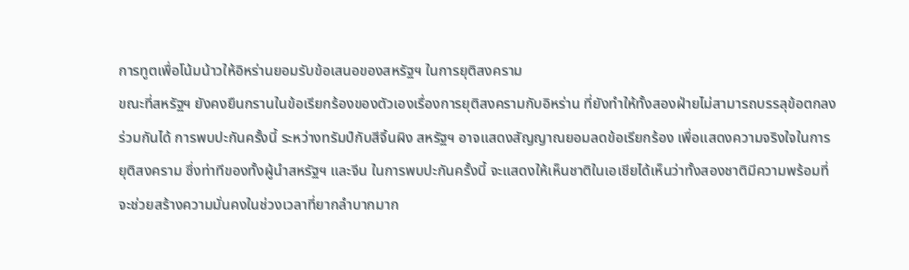การทูตเพื่อโน้มน้าวให้อิหร่านยอมรับข้อเสนอของสหรัฐฯ ในการยุติสงคราม
ขณะที่สหรัฐฯ ยังคงยืนกรานในข้อเรียกร้องของตัวเองเรื่องการยุติสงครามกับอิหร่าน ที่ยังทำให้ทั้งสองฝ่ายไม่สามารถบรรลุข้อตกลงร่วมกันได้ การพบปะกันครั้งนี้ ระหว่างทรัมป์กับสีจิ้นผิง สหรัฐฯ อาจแสดงสัญญาณยอมลดข้อเรียกร้อง เพื่อแสดงความจริงใจในการยุติสงคราม ซึ่งท่าทีของทั้งผู้นำสหรัฐฯ และจีน ในการพบปะกันครั้งนี้ จะแสดงให้เห็นชาติในเอเชียได้เห็นว่าทั้งสองชาติมีความพร้อมที่จะช่วยสร้างความมั่นคงในช่วงเวลาที่ยากลำบากมาก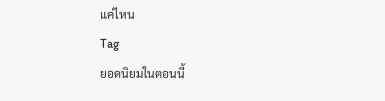แค่ไหน
Tag
ยอดนิยมในตอนนี้